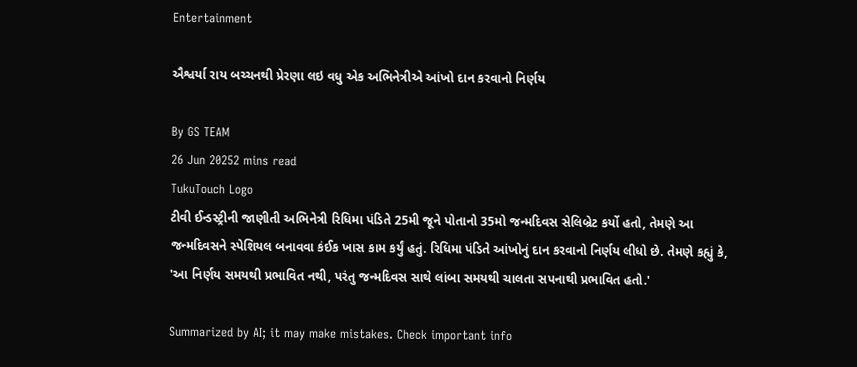Entertainment

ઐશ્વર્યા રાય બચ્ચનથી પ્રેરણા લઇ વધુ એક અભિનેત્રીએ આંખો દાન કરવાનો નિર્ણય

By GS TEAM
26 Jun 20252 mins read
TukuTouch Logo
ટીવી ઈન્ડસ્ટ્રીની જાણીતી અભિનેત્રી રિધિમા પંડિતે 25મી જૂને પોતાનો 35મો જન્મદિવસ સેલિબ્રેટ કર્યો હતો, તેમણે આ જન્મદિવસને સ્પેશિયલ બનાવવા કંઈક ખાસ કામ કર્યું હતું. રિધિમા પંડિતે આંખોનું દાન કરવાનો નિર્ણય લીધો છે. તેમણે કહ્યું કે, 'આ નિર્ણય સમયથી પ્રભાવિત નથી, પરંતુ જન્મદિવસ સાથે લાંબા સમયથી ચાલતા સપનાથી પ્રભાવિત હતો.'

Summarized by AI; it may make mistakes. Check important info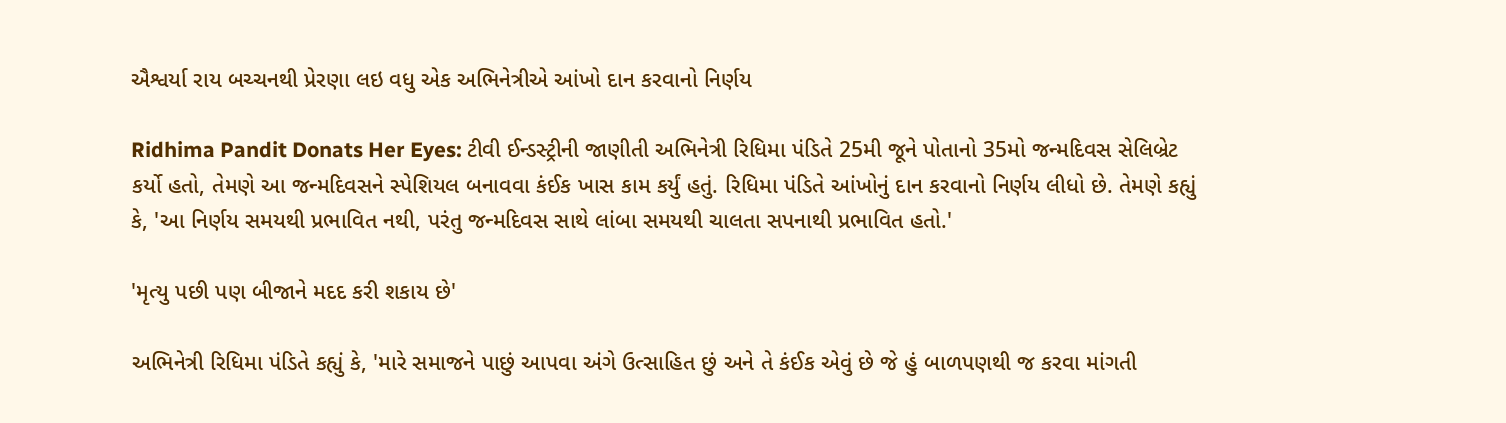ઐશ્વર્યા રાય બચ્ચનથી પ્રેરણા લઇ વધુ એક અભિનેત્રીએ આંખો દાન કરવાનો નિર્ણય

Ridhima Pandit Donats Her Eyes: ટીવી ઈન્ડસ્ટ્રીની જાણીતી અભિનેત્રી રિધિમા પંડિતે 25મી જૂને પોતાનો 35મો જન્મદિવસ સેલિબ્રેટ કર્યો હતો, તેમણે આ જન્મદિવસને સ્પેશિયલ બનાવવા કંઈક ખાસ કામ કર્યું હતું. રિધિમા પંડિતે આંખોનું દાન કરવાનો નિર્ણય લીધો છે. તેમણે કહ્યું કે, 'આ નિર્ણય સમયથી પ્રભાવિત નથી, પરંતુ જન્મદિવસ સાથે લાંબા સમયથી ચાલતા સપનાથી પ્રભાવિત હતો.'

'મૃત્યુ પછી પણ બીજાને મદદ કરી શકાય છે'

અભિનેત્રી રિધિમા પંડિતે કહ્યું કે, 'મારે સમાજને પાછું આપવા અંગે ઉત્સાહિત છું અને તે કંઈક એવું છે જે હું બાળપણથી જ કરવા માંગતી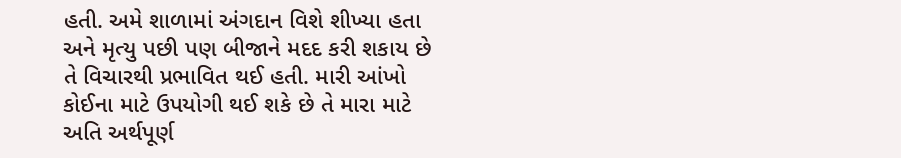હતી. અમે શાળામાં અંગદાન વિશે શીખ્યા હતા અને મૃત્યુ પછી પણ બીજાને મદદ કરી શકાય છે તે વિચારથી પ્રભાવિત થઈ હતી. મારી આંખો કોઈના માટે ઉપયોગી થઈ શકે છે તે મારા માટે અતિ અર્થપૂર્ણ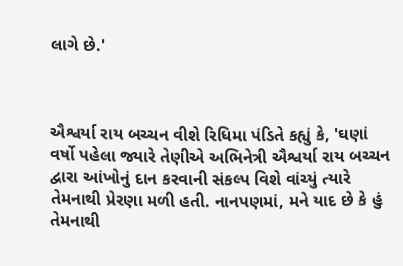લાગે છે.'



ઐશ્વર્યા રાય બચ્ચન વીશે રિધિમા પંડિતે કહ્યું કે, 'ઘણાં વર્ષો પહેલા જ્યારે તેણીએ અભિનેત્રી ઐશ્વર્યા રાય બચ્ચન દ્વારા આંખોનું દાન કરવાની સંકલ્પ વિશે વાંચ્યું ત્યારે તેમનાથી પ્રેરણા મળી હતી. નાનપણમાં, મને યાદ છે કે હું તેમનાથી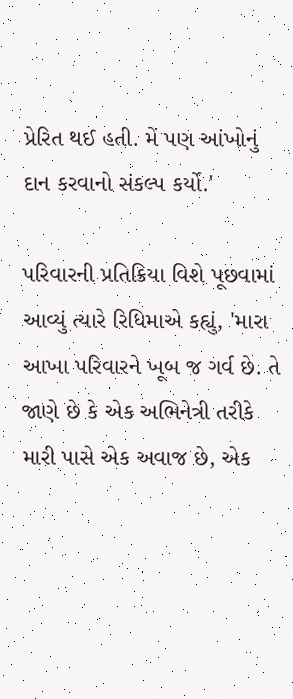પ્રેરિત થઈ હતી. મેં પણ આંખોનું દાન કરવાનો સંકલ્પ કર્યો.'

પરિવારની પ્રતિક્રિયા વિશે પૂછવામાં આવ્યું ત્યારે રિધિમાએ કહ્યું, 'મારા આખા પરિવારને ખૂબ જ ગર્વ છે. તે જાણે છે કે એક અભિનેત્રી તરીકે મારી પાસે એક અવાજ છે, એક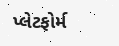પ્લેટફોર્મ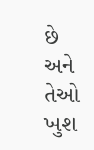છે અને તેઓ ખુશ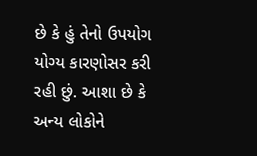છે કે હું તેનો ઉપયોગ યોગ્ય કારણોસર કરી રહી છું. આશા છે કે અન્ય લોકોને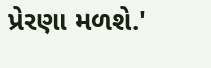પ્રેરણા મળશે.'